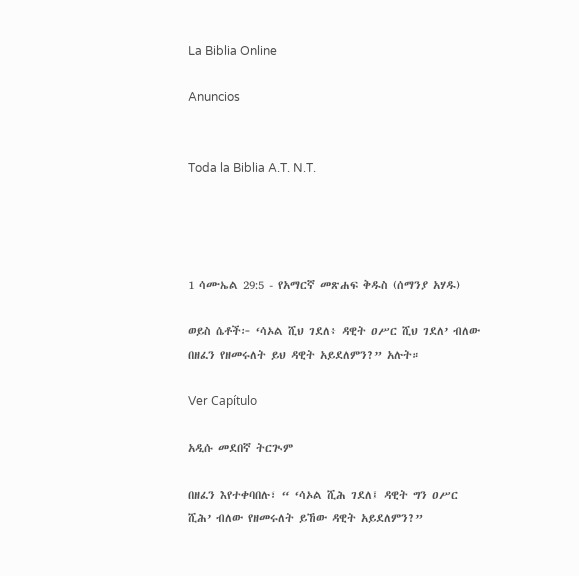La Biblia Online

Anuncios


Toda la Biblia A.T. N.T.




1 ሳሙኤል 29:5 - የአማርኛ መጽሐፍ ቅዱስ (ሰማንያ አሃዱ)

ወይስ ሴቶች፦ ‘ሳኦል ሺህ ገደለ፥ ዳዊት ዐሥር ሺህ ገደለ’ ብለው በዘፈን የዘመሩለት ይህ ዳዊት አይደለምን?” አሉት።

Ver Capítulo

አዲሱ መደበኛ ትርጒም

በዘፈን እየተቀባበሉ፣ “ ‘ሳኦል ሺሕ ገደለ፤ ዳዊት ግን ዐሥር ሺሕ’ ብለው የዘመሩለት ይኸው ዳዊት አይደለምን?”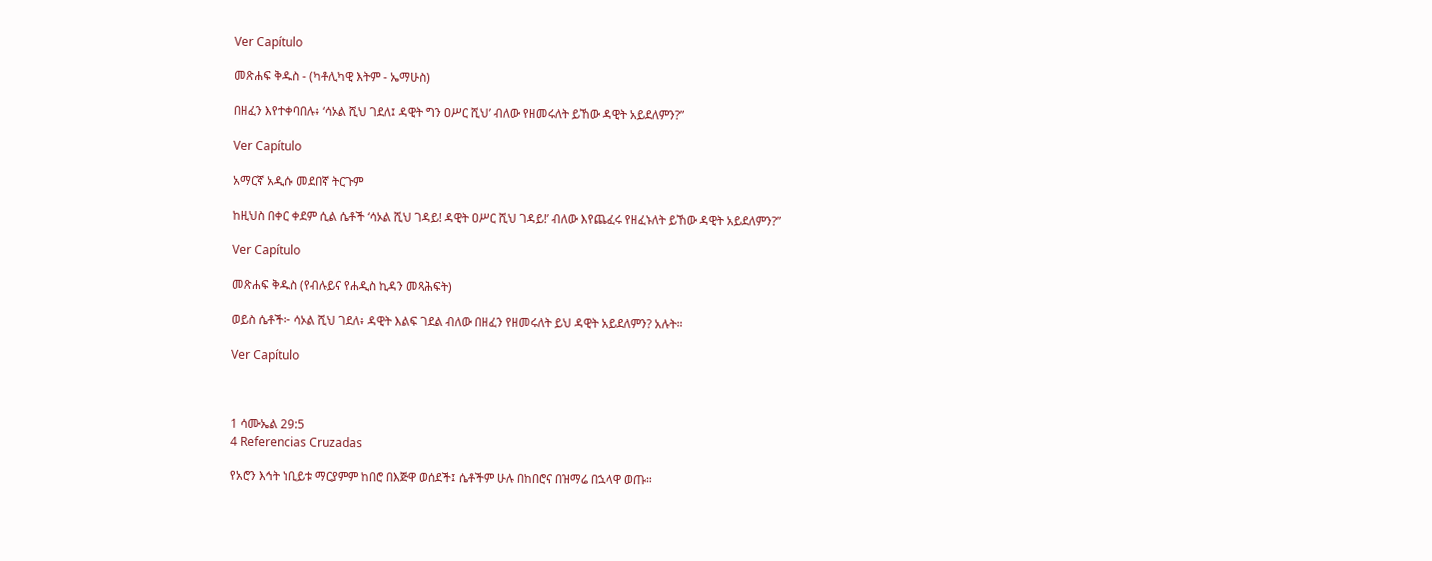Ver Capítulo

መጽሐፍ ቅዱስ - (ካቶሊካዊ እትም - ኤማሁስ)

በዘፈን እየተቀባበሉ፥ ‘ሳኦል ሺህ ገደለ፤ ዳዊት ግን ዐሥር ሺህ’ ብለው የዘመሩለት ይኸው ዳዊት አይደለምን?”

Ver Capítulo

አማርኛ አዲሱ መደበኛ ትርጉም

ከዚህስ በቀር ቀደም ሲል ሴቶች ‘ሳኦል ሺህ ገዳይ! ዳዊት ዐሥር ሺህ ገዳይ!’ ብለው እየጨፈሩ የዘፈኑለት ይኸው ዳዊት አይደለምን?”

Ver Capítulo

መጽሐፍ ቅዱስ (የብሉይና የሐዲስ ኪዳን መጻሕፍት)

ወይስ ሴቶች፦ ሳኦል ሺህ ገደለ፥ ዳዊት እልፍ ገደል ብለው በዘፈን የዘመሩለት ይህ ዳዊት አይደለምን? አሉት።

Ver Capítulo



1 ሳሙኤል 29:5
4 Referencias Cruzadas

የአሮን እኅት ነቢይቱ ማርያምም ከበሮ በእጅዋ ወሰደች፤ ሴቶችም ሁሉ በከበሮና በዝማሬ በኋላዋ ወጡ።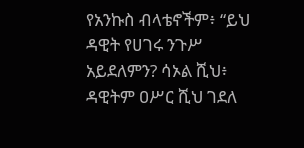የአንኩስ ብላቴኖችም፥ “ይህ ዳዊት የሀገሩ ንጉሥ አይደለምን? ሳኦል ሺህ፥ ዳዊትም ዐሥር ሺህ ገደለ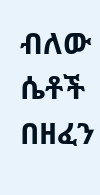ብለው ሴቶች በዘፈን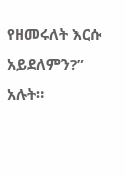የዘመሩለት እርሱ አይደለምን?” አሉት።